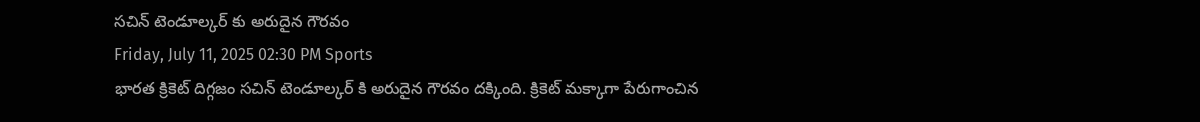సచిన్ టెండూల్కర్ కు అరుదైన గౌరవం
Friday, July 11, 2025 02:30 PM Sports
భారత క్రికెట్ దిగ్గజం సచిన్ టెండూల్కర్ కి అరుదైన గౌరవం దక్కింది. క్రికెట్ మక్కాగా పేరుగాంచిన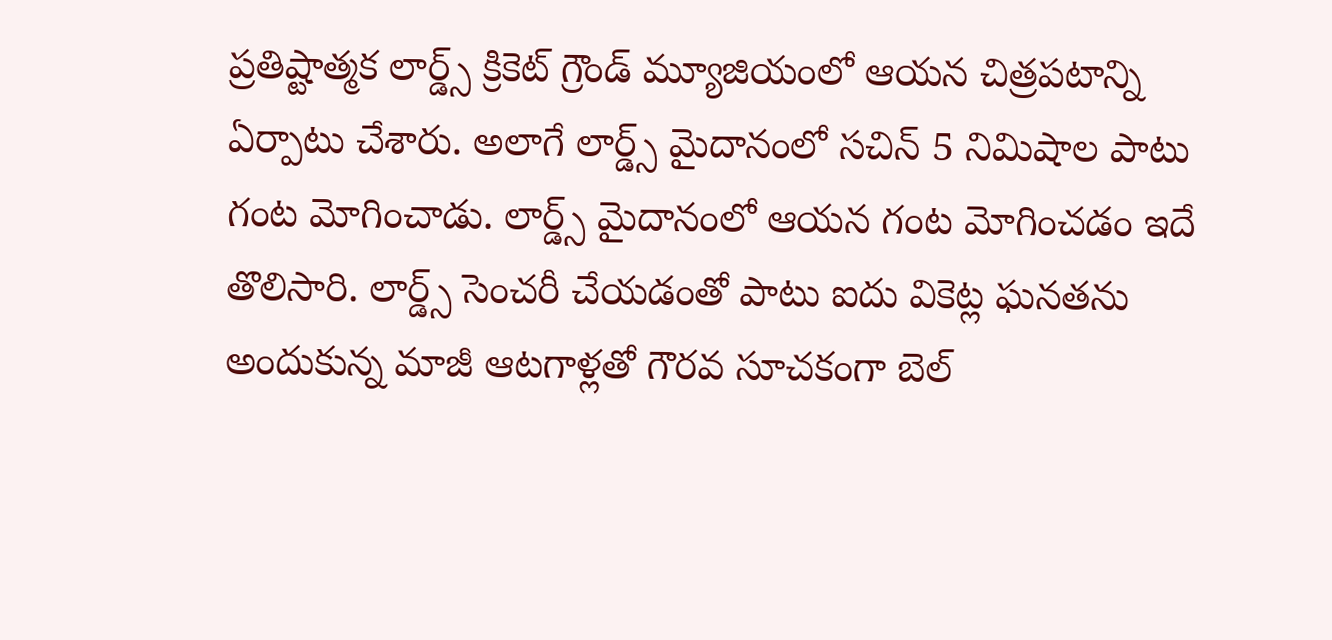ప్రతిష్టాత్మక లార్డ్స్ క్రికెట్ గ్రౌండ్ మ్యూజియంలో ఆయన చిత్రపటాన్ని ఏర్పాటు చేశారు. అలాగే లార్డ్స్ మైదానంలో సచిన్ 5 నిమిషాల పాటు గంట మోగించాడు. లార్డ్స్ మైదానంలో ఆయన గంట మోగించడం ఇదే తొలిసారి. లార్డ్స్ సెంచరీ చేయడంతో పాటు ఐదు వికెట్ల ఘనతను అందుకున్న మాజీ ఆటగాళ్లతో గౌరవ సూచకంగా బెల్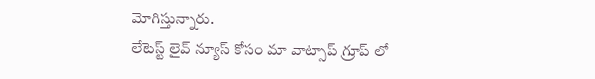మోగిస్తున్నారు.
లేటెస్ట్ లైవ్ న్యూస్ కోసం మా వాట్సాప్ గ్రూప్ లో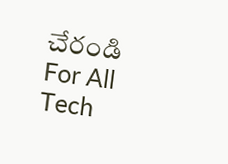చేరండి
For All Tech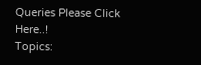Queries Please Click Here..!
Topics: